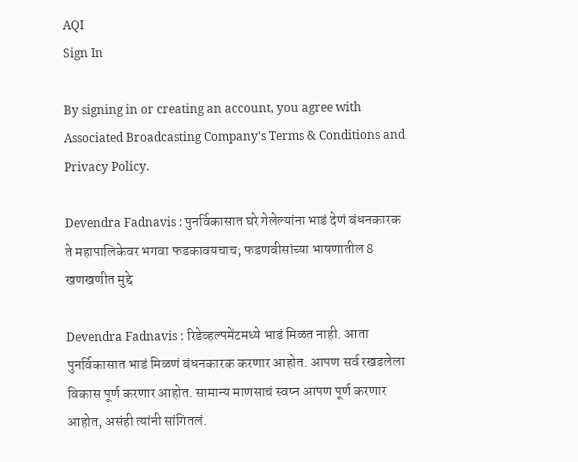AQI
Sign In

By signing in or creating an account, you agree with Associated Broadcasting Company's Terms & Conditions and Privacy Policy.

Devendra Fadnavis : पुनर्विकासात घरे गेलेल्यांना भाडं देणं बंधनकारक ते महापालिकेवर भगवा फडकावयचाच; फडणवीसांच्या भाषणातील 8 खणखणीत मुद्दे

Devendra Fadnavis : रिडेव्हल्पमेंटमध्ये भाडं मिळत नाही. आता पुनर्विकासात भाडं मिळणं बंधनकारक करणार आहोत. आपण सर्व रखडलेला विकास पूर्ण करणार आहोत. सामान्य माणसाचं स्वप्न आपण पूर्ण करणार आहोत, असंही त्यांनी सांगितलं.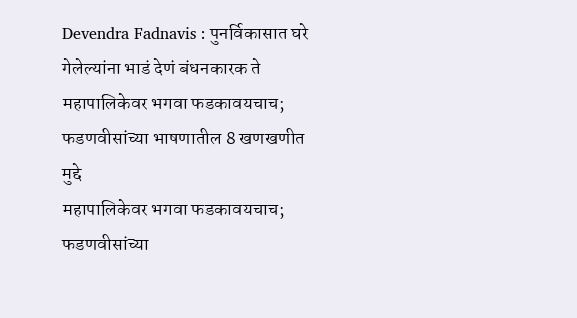Devendra Fadnavis : पुनर्विकासात घरे गेलेल्यांना भाडं देणं बंधनकारक ते महापालिकेवर भगवा फडकावयचाच; फडणवीसांच्या भाषणातील 8 खणखणीत मुद्दे
महापालिकेवर भगवा फडकावयचाच; फडणवीसांच्या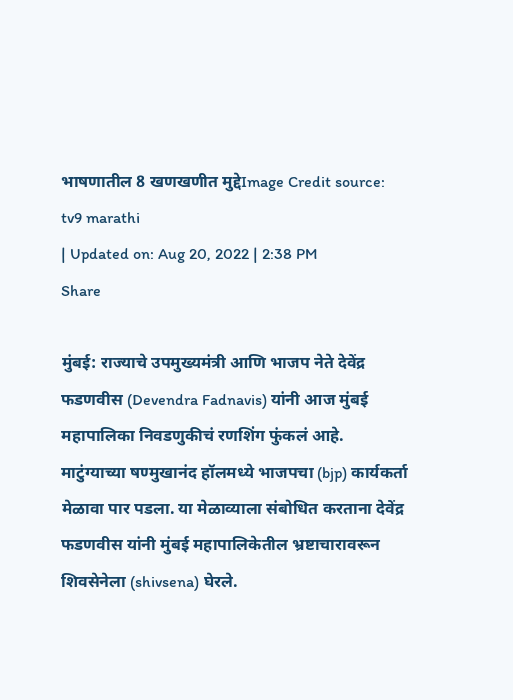भाषणातील 8 खणखणीत मुद्देImage Credit source: tv9 marathi
| Updated on: Aug 20, 2022 | 2:38 PM
Share

मुंबई: राज्याचे उपमुख्यमंत्री आणि भाजप नेते देवेंद्र फडणवीस (Devendra Fadnavis) यांनी आज मुंबई महापालिका निवडणुकीचं रणशिंग फुंकलं आहे. माटुंग्याच्या षण्मुखानंद हॉलमध्ये भाजपचा (bjp) कार्यकर्ता मेळावा पार पडला. या मेळाव्याला संबोधित करताना देवेंद्र फडणवीस यांनी मुंबई महापालिकेतील भ्रष्टाचारावरून शिवसेनेला (shivsena) घेरले.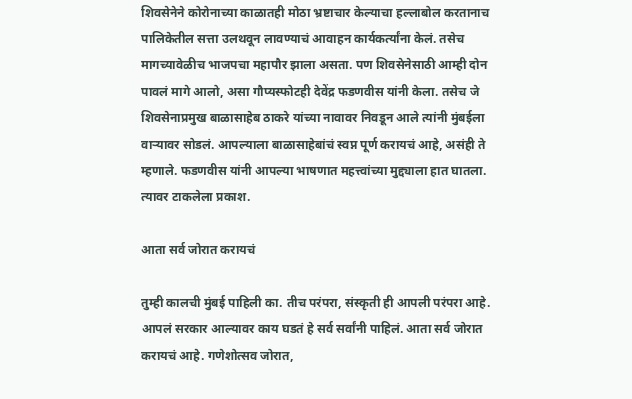शिवसेनेने कोरोनाच्या काळातही मोठा भ्रष्टाचार केल्याचा हल्लाबोल करतानाच पालिकेतील सत्ता उलथवून लावण्याचं आवाहन कार्यकर्त्यांना केलं. तसेच मागच्यावेळीच भाजपचा महापौर झाला असता. पण शिवसेनेसाठी आम्ही दोन पावलं मागे आलो, असा गौप्यस्फोटही देवेंद्र फडणवीस यांनी केला. तसेच जे शिवसेनाप्रमुख बाळासाहेब ठाकरे यांच्या नावावर निवडून आले त्यांनी मुंबईला वाऱ्यावर सोडलं. आपल्याला बाळासाहेबांचं स्वप्न पूर्ण करायचं आहे, असंही ते म्हणाले. फडणवीस यांनी आपल्या भाषणात महत्त्वांच्या मुद्द्याला हात घातला. त्यावर टाकलेला प्रकाश.

आता सर्व जोरात करायचं

तुम्ही कालची मुंबई पाहिली का. तीच परंपरा, संस्कृती ही आपली परंपरा आहे. आपलं सरकार आल्यावर काय घडतं हे सर्व सर्वांनी पाहिलं. आता सर्व जोरात करायचं आहे. गणेशोत्सव जोरात,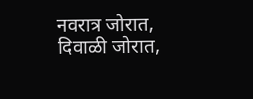नवरात्र जोरात, दिवाळी जोरात,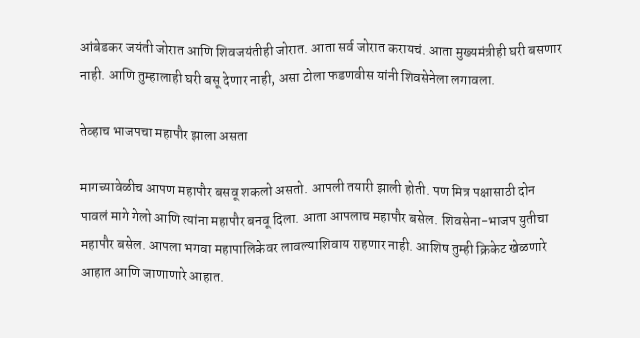आंबेडकर जयंती जोरात आणि शिवजयंतीही जोरात. आता सर्व जोरात करायचं. आता मुख्यमंत्रीही घरी बसणार नाही. आणि तुम्हालाही घरी बसू देणार नाही, असा टोला फडणवीस यांनी शिवसेनेला लगावला.

तेव्हाच भाजपचा महापौर झाला असता

मागच्यावेळीच आपण महापौर बसवू शकलो असतो. आपली तयारी झाली होती. पण मित्र पक्षासाठी दोन पावलं मागे गेलो आणि त्यांना महापौर बनवू दिला. आता आपलाच महापौर बसेल. शिवसेना-भाजप युतीचा महापौर बसेल. आपला भगवा महापालिकेवर लावल्याशिवाय राहणार नाही. आशिष तुम्ही क्रिकेट खेळणारे आहात आणि जाणाणारे आहात.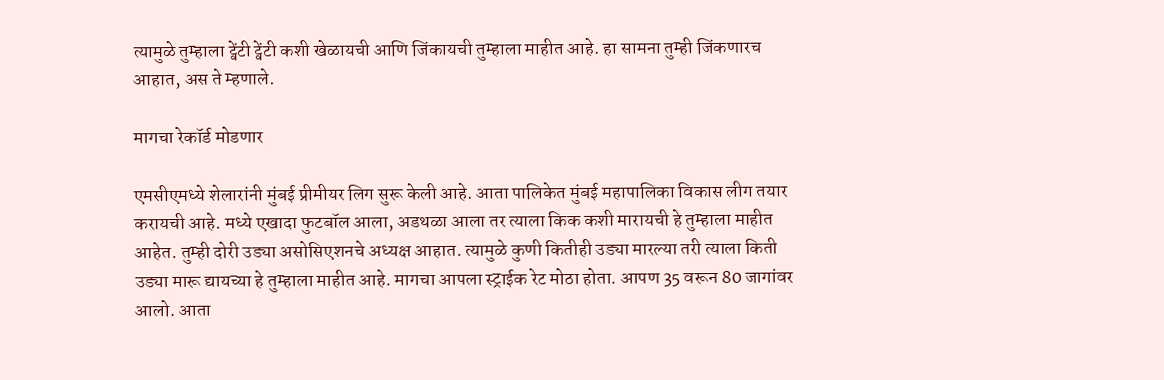त्यामुळे तुम्हाला ट्वेंटी ट्वेंटी कशी खेळायची आणि जिंकायची तुम्हाला माहीत आहे. हा सामना तुम्ही जिंकणारच आहात, अस ते म्हणाले.

मागचा रेकॉर्ड मोडणार

एमसीएमध्ये शेलारांनी मुंबई प्रीमीयर लिग सुरू केली आहे. आता पालिकेत मुंबई महापालिका विकास लीग तयार करायची आहे. मध्ये एखादा फुटबॉल आला, अडथळा आला तर त्याला किक कशी मारायची हे तुम्हाला माहीत आहेत. तुम्ही दोरी उड्या असोसिएशनचे अध्यक्ष आहात. त्यामुळे कुणी कितीही उड्या मारल्या तरी त्याला किती उड्या मारू द्यायच्या हे तुम्हाला माहीत आहे. मागचा आपला स्ट्राईक रेट मोठा होता. आपण 35 वरून 80 जागांवर आलो. आता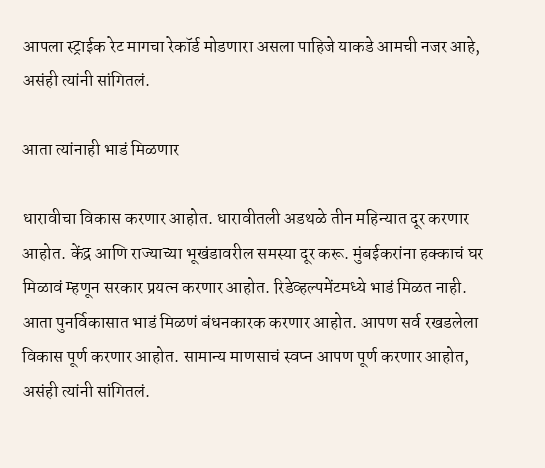आपला स्ट्राईक रेट मागचा रेकॉर्ड मोडणारा असला पाहिजे याकडे आमची नजर आहे, असंही त्यांनी सांगितलं.

आता त्यांनाही भाडं मिळणार

धारावीचा विकास करणार आहोत. धारावीतली अडथळे तीन महिन्यात दूर करणार आहोत. केंद्र आणि राज्याच्या भूखंडावरील समस्या दूर करू. मुंबईकरांना हक्काचं घर मिळावं म्हणून सरकार प्रयत्न करणार आहोत. रिडेव्हल्पमेंटमध्ये भाडं मिळत नाही. आता पुनर्विकासात भाडं मिळणं बंधनकारक करणार आहोत. आपण सर्व रखडलेला विकास पूर्ण करणार आहोत. सामान्य माणसाचं स्वप्न आपण पूर्ण करणार आहोत, असंही त्यांनी सांगितलं.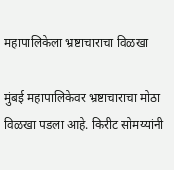महापालिकेला भ्रष्टाचाराचा विळखा

मुंबई महापालिकेवर भ्रष्टाचाराचा मोठा विळखा पडला आहे. किरीट सोमय्यांनी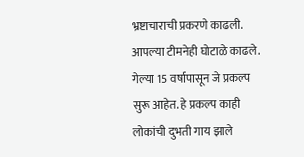भ्रष्टाचाराची प्रकरणे काढली. आपल्या टीमनेही घोटाळे काढले. गेल्या 15 वर्षापासून जे प्रकल्प सुरू आहेत. हे प्रकल्प काही लोकांची दुभती गाय झाले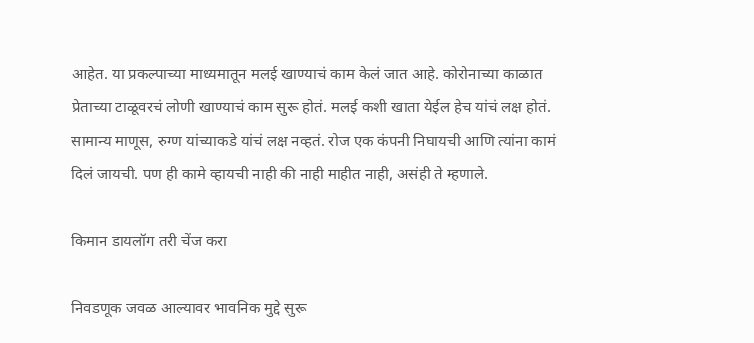आहेत. या प्रकल्पाच्या माध्यमातून मलई खाण्याचं काम केलं जात आहे. कोरोनाच्या काळात प्रेताच्या टाळूवरचं लोणी खाण्याचं काम सुरू होतं. मलई कशी खाता येईल हेच यांचं लक्ष होतं. सामान्य माणूस, रुग्ण यांच्याकडे यांचं लक्ष नव्हतं. रोज एक कंपनी निघायची आणि त्यांना कामं दिलं जायची. पण ही कामे व्हायची नाही की नाही माहीत नाही, असंही ते म्हणाले.

किमान डायलॉग तरी चेंज करा

निवडणूक जवळ आल्यावर भावनिक मुद्दे सुरू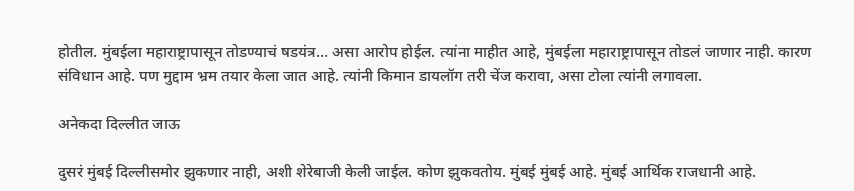होतील. मुंबईला महाराष्ट्रापासून तोडण्याचं षडयंत्र… असा आरोप होईल. त्यांना माहीत आहे, मुंबईला महाराष्ट्रापासून तोडलं जाणार नाही. कारण संविधान आहे. पण मुद्दाम भ्रम तयार केला जात आहे. त्यांनी किमान डायलॉग तरी चेंज करावा, असा टोला त्यांनी लगावला.

अनेकदा दिल्लीत जाऊ

दुसरं मुंबई दिल्लीसमोर झुकणार नाही, अशी शेरेबाजी केली जाईल. कोण झुकवतोय. मुंबई मुंबई आहे. मुंबई आर्थिक राजधानी आहे.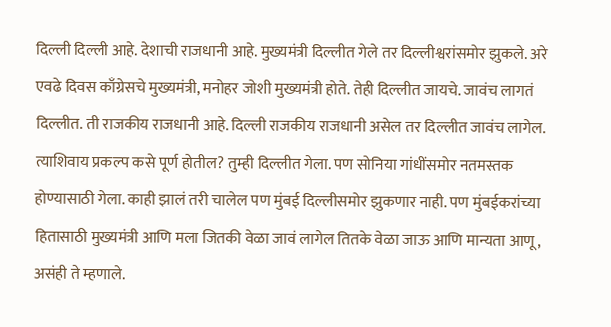दिल्ली दिल्ली आहे. देशाची राजधानी आहे. मुख्यमंत्री दिल्लीत गेले तर दिल्लीश्वरांसमोर झुकले. अरे एवढे दिवस काँग्रेसचे मुख्यमंत्री, मनोहर जोशी मुख्यमंत्री होते. तेही दिल्लीत जायचे. जावंच लागतं दिल्लीत. ती राजकीय राजधानी आहे. दिल्ली राजकीय राजधानी असेल तर दिल्लीत जावंच लागेल. त्याशिवाय प्रकल्प कसे पूर्ण होतील? तुम्ही दिल्लीत गेला. पण सोनिया गांधींसमोर नतमस्तक होण्यासाठी गेला. काही झालं तरी चालेल पण मुंबई दिल्लीसमोर झुकणार नाही. पण मुंबईकरांच्या हितासाठी मुख्यमंत्री आणि मला जितकी वेळा जावं लागेल तितके वेळा जाऊ आणि मान्यता आणू, असंही ते म्हणाले.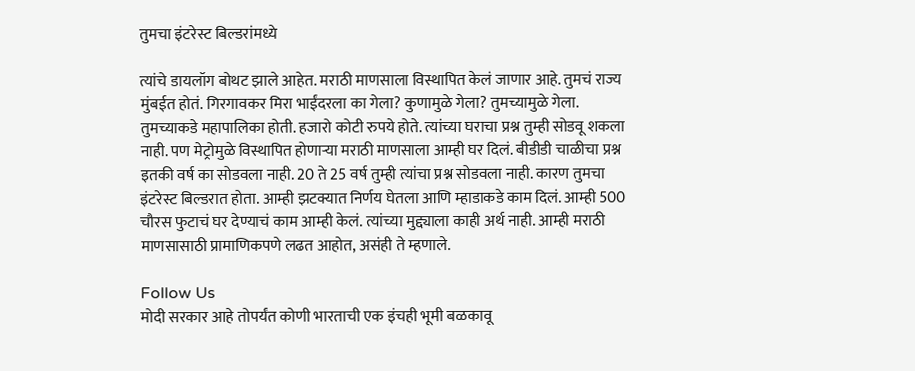तुमचा इंटरेस्ट बिल्डरांमध्ये

त्यांचे डायलॉग बोथट झाले आहेत. मराठी माणसाला विस्थापित केलं जाणार आहे. तुमचं राज्य मुंबईत होतं. गिरगावकर मिरा भाईंदरला का गेला? कुणामुळे गेला? तुमच्यामुळे गेला. तुमच्याकडे महापालिका होती. हजारो कोटी रुपये होते. त्यांच्या घराचा प्रश्न तुम्ही सोडवू शकला नाही. पण मेट्रोमुळे विस्थापित होणाऱ्या मराठी माणसाला आम्ही घर दिलं. बीडीडी चाळीचा प्रश्न इतकी वर्ष का सोडवला नाही. 20 ते 25 वर्ष तुम्ही त्यांचा प्रश्न सोडवला नाही. कारण तुमचा इंटरेस्ट बिल्डरात होता. आम्ही झटक्यात निर्णय घेतला आणि म्हाडाकडे काम दिलं. आम्ही 500 चौरस फुटाचं घर देण्याचं काम आम्ही केलं. त्यांच्या मुद्द्याला काही अर्थ नाही. आम्ही मराठी माणसासाठी प्रामाणिकपणे लढत आहोत, असंही ते म्हणाले.

Follow Us
मोदी सरकार आहे तोपर्यंत कोणी भारताची एक इंचही भूमी बळकावू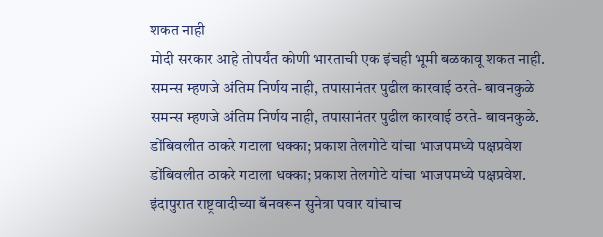शकत नाही
मोदी सरकार आहे तोपर्यंत कोणी भारताची एक इंचही भूमी बळकावू शकत नाही.
समन्स म्हणजे अंतिम निर्णय नाही, तपासानंतर पुढील कारवाई ठरते- बावनकुळे
समन्स म्हणजे अंतिम निर्णय नाही, तपासानंतर पुढील कारवाई ठरते- बावनकुळे.
डोंबिवलीत ठाकरे गटाला धक्का; प्रकाश तेलगोटे यांचा भाजपमध्ये पक्षप्रवेश
डोंबिवलीत ठाकरे गटाला धक्का; प्रकाश तेलगोटे यांचा भाजपमध्ये पक्षप्रवेश.
इंदापुरात राष्ट्रवादीच्या बॅनवरून सुनेत्रा पवार यांचाच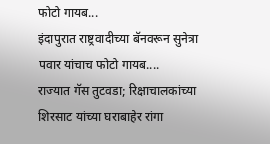फोटो गायब...
इंदापुरात राष्ट्रवादीच्या बॅनवरून सुनेत्रा पवार यांचाच फोटो गायब....
राज्यात गॅस तुटवडा; रिक्षाचालकांच्या शिरसाट यांच्या घराबाहेर रांगा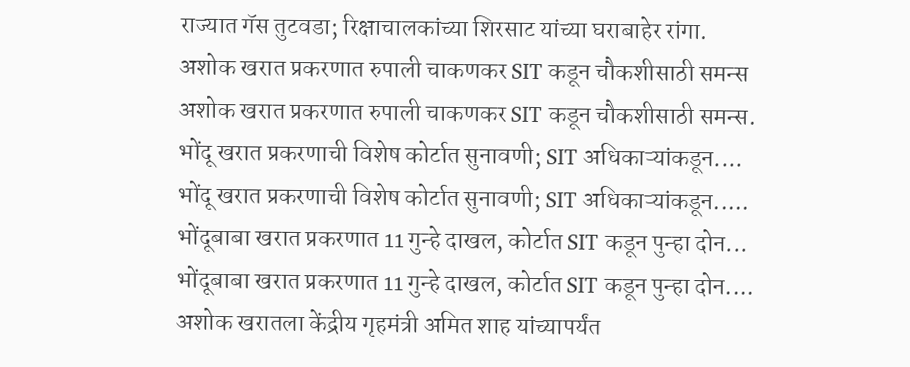राज्यात गॅस तुटवडा; रिक्षाचालकांच्या शिरसाट यांच्या घराबाहेर रांगा.
अशोक खरात प्रकरणात रुपाली चाकणकर SIT कडून चौकशीसाठी समन्स
अशोक खरात प्रकरणात रुपाली चाकणकर SIT कडून चौकशीसाठी समन्स.
भोंदू खरात प्रकरणाची विशेष कोर्टात सुनावणी; SIT अधिकाऱ्यांकडून....
भोंदू खरात प्रकरणाची विशेष कोर्टात सुनावणी; SIT अधिकाऱ्यांकडून.....
भोंदूबाबा खरात प्रकरणात 11 गुन्हे दाखल, कोर्टात SIT कडून पुन्हा दोन...
भोंदूबाबा खरात प्रकरणात 11 गुन्हे दाखल, कोर्टात SIT कडून पुन्हा दोन....
अशोक खरातला केंद्रीय गृहमंत्री अमित शाह यांच्यापर्यंत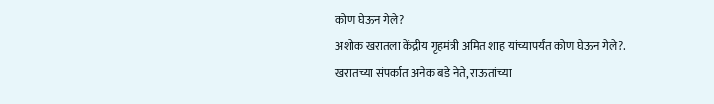कोण घेऊन गेले?
अशोक खरातला केंद्रीय गृहमंत्री अमित शाह यांच्यापर्यंत कोण घेऊन गेले?.
खरातच्या संपर्कात अनेक बडे नेते, राऊतांच्या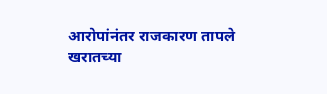आरोपांनंतर राजकारण तापले
खरातच्या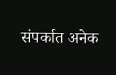संपर्कात अनेक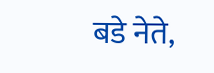बडे नेते,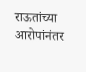राऊतांच्या आरोपांनंतर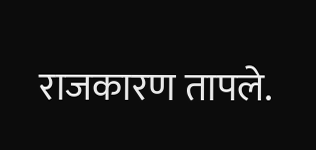राजकारण तापले.